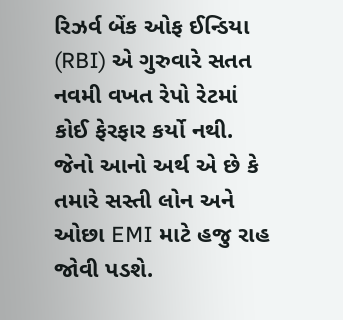રિઝર્વ બેંક ઓફ ઈન્ડિયા (RBI) એ ગુરુવારે સતત નવમી વખત રેપો રેટમાં કોઈ ફેરફાર કર્યો નથી. જેનો આનો અર્થ એ છે કે તમારે સસ્તી લોન અને ઓછા EMI માટે હજુ રાહ જોવી પડશે.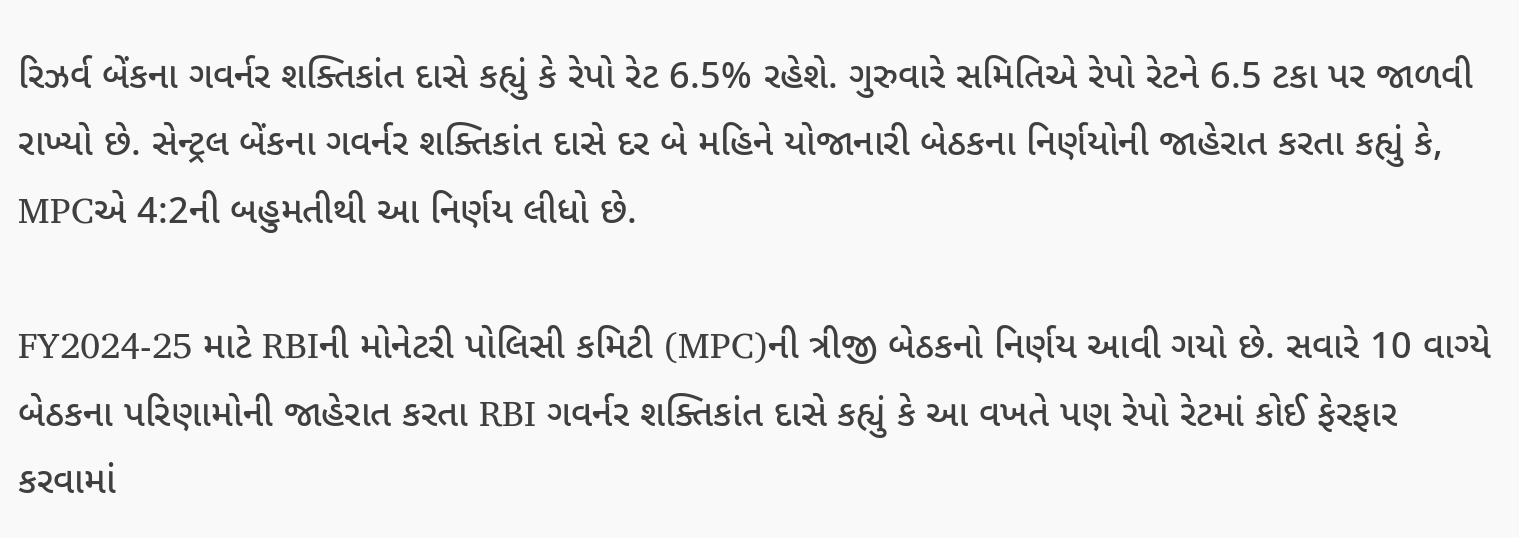રિઝર્વ બેંકના ગવર્નર શક્તિકાંત દાસે કહ્યું કે રેપો રેટ 6.5% રહેશે. ગુરુવારે સમિતિએ રેપો રેટને 6.5 ટકા પર જાળવી રાખ્યો છે. સેન્ટ્રલ બેંકના ગવર્નર શક્તિકાંત દાસે દર બે મહિને યોજાનારી બેઠકના નિર્ણયોની જાહેરાત કરતા કહ્યું કે, MPCએ 4:2ની બહુમતીથી આ નિર્ણય લીધો છે.

FY2024-25 માટે RBIની મોનેટરી પોલિસી કમિટી (MPC)ની ત્રીજી બેઠકનો નિર્ણય આવી ગયો છે. સવારે 10 વાગ્યે બેઠકના પરિણામોની જાહેરાત કરતા RBI ગવર્નર શક્તિકાંત દાસે કહ્યું કે આ વખતે પણ રેપો રેટમાં કોઈ ફેરફાર કરવામાં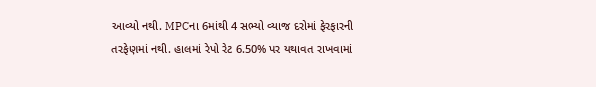આવ્યો નથી. MPCના 6માંથી 4 સભ્યો વ્યાજ દરોમાં ફેરફારની તરફેણમાં નથી. હાલમાં રેપો રેટ 6.50% પર યથાવત રાખવામાં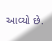આવ્યો છે.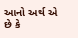આનો અર્થ એ છે કે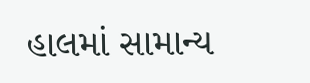હાલમાં સામાન્ય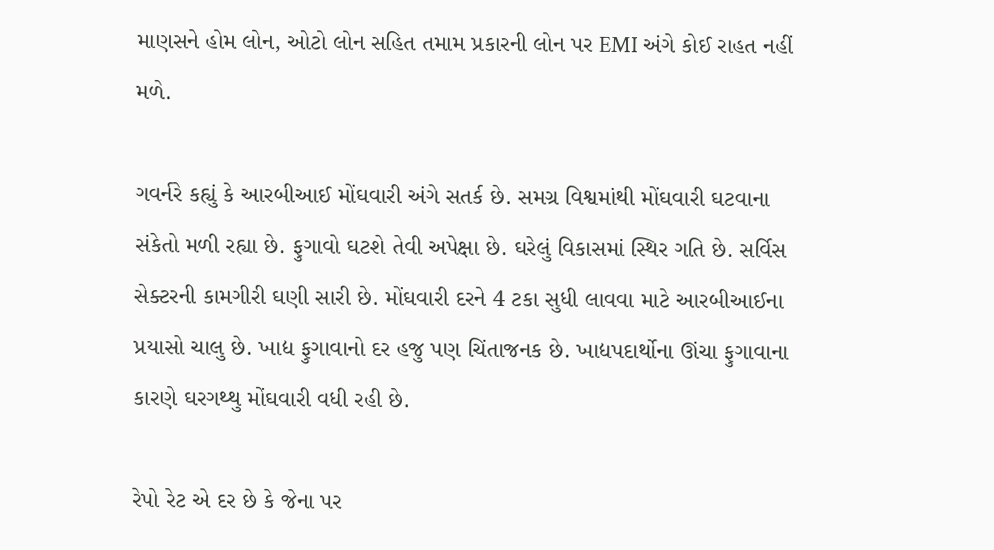માણસને હોમ લોન, ઓટો લોન સહિત તમામ પ્રકારની લોન પર EMI અંગે કોઈ રાહત નહીં મળે.

ગવર્નરે કહ્યું કે આરબીઆઈ મોંઘવારી અંગે સતર્ક છે. સમગ્ર વિશ્વમાંથી મોંઘવારી ઘટવાના સંકેતો મળી રહ્યા છે. ફુગાવો ઘટશે તેવી અપેક્ષા છે. ઘરેલું વિકાસમાં સ્થિર ગતિ છે. સર્વિસ સેક્ટરની કામગીરી ઘણી સારી છે. મોંઘવારી દરને 4 ટકા સુધી લાવવા માટે આરબીઆઈના પ્રયાસો ચાલુ છે. ખાદ્ય ફુગાવાનો દર હજુ પણ ચિંતાજનક છે. ખાદ્યપદાર્થોના ઊંચા ફુગાવાના કારણે ઘરગથ્થુ મોંઘવારી વધી રહી છે.

રેપો રેટ એ દર છે કે જેના પર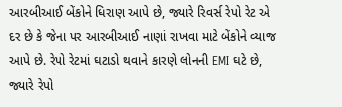આરબીઆઈ બેંકોને ધિરાણ આપે છે, જ્યારે રિવર્સ રેપો રેટ એ દર છે કે જેના પર આરબીઆઈ નાણાં રાખવા માટે બેંકોને વ્યાજ આપે છે. રેપો રેટમાં ઘટાડો થવાને કારણે લોનની EMI ઘટે છે, જ્યારે રેપો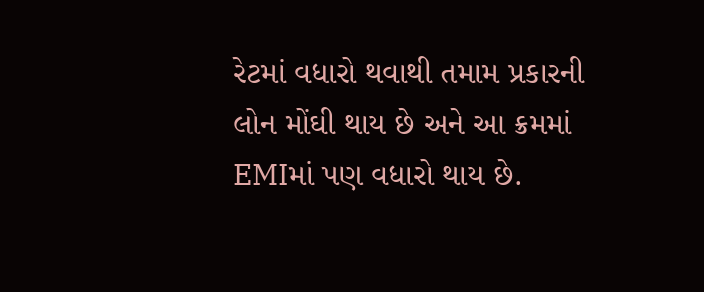રેટમાં વધારો થવાથી તમામ પ્રકારની લોન મોંઘી થાય છે અને આ ક્રમમાં EMIમાં પણ વધારો થાય છે.